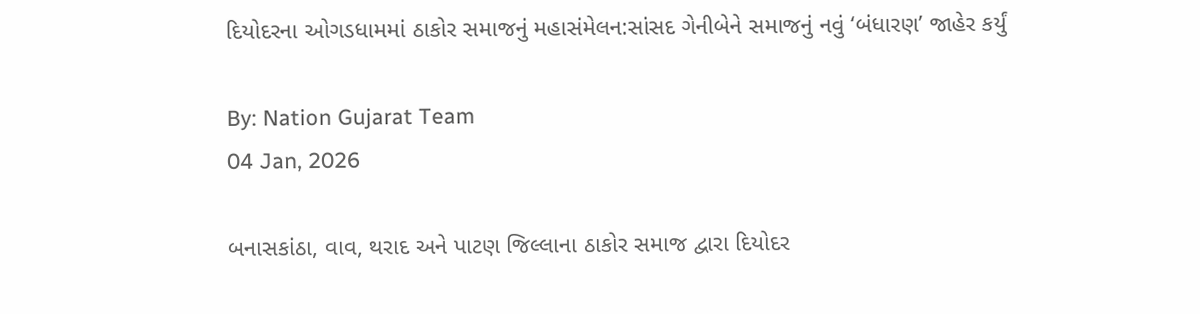દિયોદરના ઓગડધામમાં ઠાકોર સમાજનું મહાસંમેલન:સાંસદ ગેનીબેને સમાજનું નવું ‘બંધારણ’ જાહેર કર્યું

By: Nation Gujarat Team
04 Jan, 2026

બનાસકાંઠા, વાવ, થરાદ અને પાટણ જિલ્લાના ઠાકોર સમાજ દ્વારા દિયોદર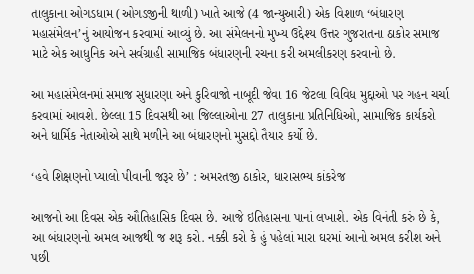તાલુકાના ઓગડધામ (ઓગડજીની થાળી) ખાતે આજે (4 જાન્યુઆરી) એક વિશાળ ‘બંધારણ મહાસંમેલન’નું આયોજન કરવામાં આવ્યું છે. આ સંમેલનનો મુખ્ય ઉદ્દેશ્ય ઉત્તર ગુજરાતના ઠાકોર સમાજ માટે એક આધુનિક અને સર્વગ્રાહી સામાજિક બંધારણની રચના કરી અમલીકરણ કરવાનો છે.

આ મહાસંમેલનમાં સમાજ સુધારણા અને કુરિવાજો નાબૂદી જેવા 16 જેટલા વિવિધ મુદ્દાઓ પર ગહન ચર્ચા કરવામાં આવશે. છેલ્લા 15 દિવસથી આ જિલ્લાઓના 27 તાલુકાના પ્રતિનિધિઓ, સામાજિક કાર્યકરો અને ધાર્મિક નેતાઓએ સાથે મળીને આ બંધારણનો મુસદ્દો તૈયાર કર્યો છે.

‘હવે શિક્ષણનો પ્યાલો પીવાની જરૂર છે’ : અમરતજી ઠાકોર, ધારાસભ્ય કાંકરેજ

આજનો આ દિવસ એક ઔતિહાસિક દિવસ છે. આજે ઇતિહાસના પાનાં લખાશે. એક વિનંતી કરું છે કે, આ બંધારણનો અમલ આજથી જ શરૂ કરો. નક્કી કરો કે હું પહેલાં મારા ઘરમાં આનો અમલ કરીશ અને પછી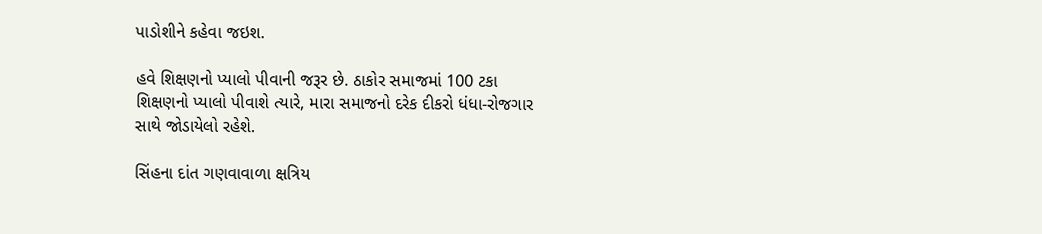પાડોશીને કહેવા જઇશ.

હવે શિક્ષણનો પ્યાલો પીવાની જરૂર છે. ઠાકોર સમાજમાં 100 ટકા શિક્ષણનો પ્યાલો પીવાશે ત્યારે, મારા સમાજનો દરેક દીકરો ધંધા-રોજગાર સાથે જોડાયેલો રહેશે.

સિંહના દાંત ગણવાવાળા ક્ષત્રિય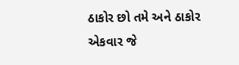ઠાકોર છો તમે અને ઠાકોર એકવાર જે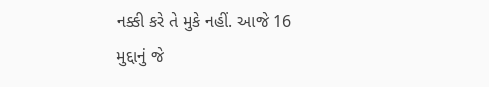નક્કી કરે તે મુકે નહીં. આજે 16 મુદ્દાનું જે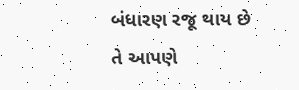બંધારણ રજૂ થાય છે તે આપણે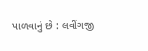પાળવાનું છે : લવીંગજી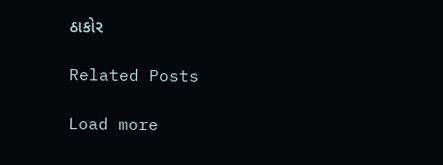ઠાકોર

Related Posts

Load more